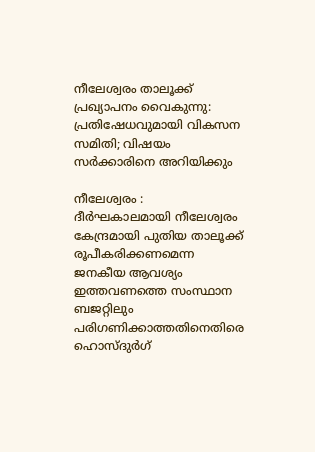നീലേശ്വരം താലൂക്ക് പ്രഖ്യാപനം വൈകുന്നു: പ്രതിഷേധവുമായി വികസന സമിതി; വിഷയം സര്‍ക്കാരിനെ അറിയിക്കും

നീലേശ്വരം : ദീര്‍ഘകാലമായി നീലേശ്വരം കേന്ദ്രമായി പുതിയ താലൂക്ക് രൂപീകരിക്കണമെന്ന ജനകീയ ആവശ്യം ഇത്തവണത്തെ സംസ്ഥാന ബജറ്റിലും പരിഗണിക്കാത്തതിനെതിരെ ഹൊസ്ദുര്‍ഗ്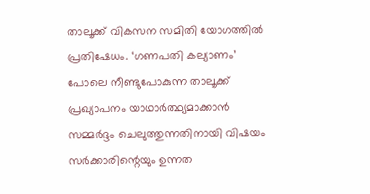താലൂക്ക് വികസന സമിതി യോഗത്തില്‍ പ്രതിഷേധം. ‘ഗണപതി കല്യാണം’ പോലെ നീണ്ടുപോകുന്ന താലൂക്ക് പ്രഖ്യാപനം യാഥാര്‍ത്ഥ്യമാക്കാന്‍ സമ്മര്‍ദ്ദം ചെലുത്തുന്നതിനായി വിഷയം സര്‍ക്കാരിന്റെയും ഉന്നത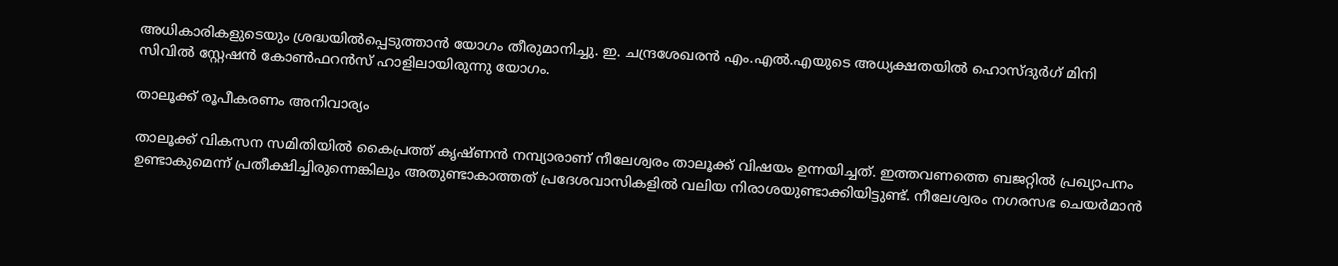അധികാരികളുടെയും ശ്രദ്ധയില്‍പ്പെടുത്താന്‍ യോഗം തീരുമാനിച്ചു. ഇ. ചന്ദ്രശേഖരന്‍ എം.എല്‍.എയുടെ അധ്യക്ഷതയില്‍ ഹൊസ്ദുര്‍ഗ് മിനി സിവില്‍ സ്റ്റേഷന്‍ കോണ്‍ഫറന്‍സ് ഹാളിലായിരുന്നു യോഗം.

താലൂക്ക് രൂപീകരണം അനിവാര്യം

താലൂക്ക് വികസന സമിതിയില്‍ കൈപ്രത്ത് കൃഷ്ണന്‍ നമ്പ്യാരാണ് നീലേശ്വരം താലൂക്ക് വിഷയം ഉന്നയിച്ചത്. ഇത്തവണത്തെ ബജറ്റില്‍ പ്രഖ്യാപനം ഉണ്ടാകുമെന്ന് പ്രതീക്ഷിച്ചിരുന്നെങ്കിലും അതുണ്ടാകാത്തത് പ്രദേശവാസികളില്‍ വലിയ നിരാശയുണ്ടാക്കിയിട്ടുണ്ട്. നീലേശ്വരം നഗരസഭ ചെയര്‍മാന്‍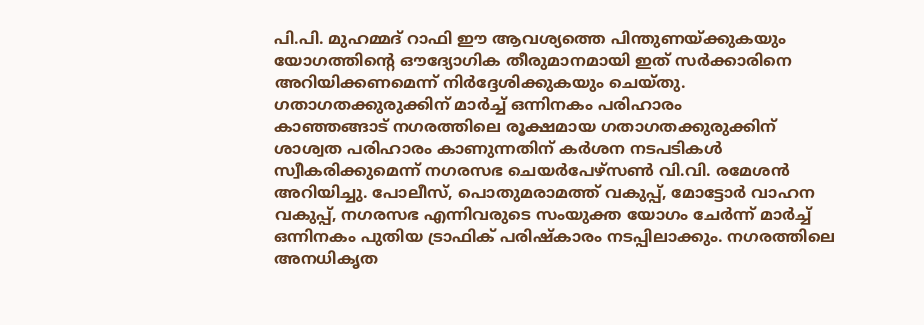പി.പി. മുഹമ്മദ് റാഫി ഈ ആവശ്യത്തെ പിന്തുണയ്ക്കുകയും യോഗത്തിന്റെ ഔദ്യോഗിക തീരുമാനമായി ഇത് സര്‍ക്കാരിനെ അറിയിക്കണമെന്ന് നിര്‍ദ്ദേശിക്കുകയും ചെയ്തു.
ഗതാഗതക്കുരുക്കിന് മാര്‍ച്ച് ഒന്നിനകം പരിഹാരം
കാഞ്ഞങ്ങാട് നഗരത്തിലെ രൂക്ഷമായ ഗതാഗതക്കുരുക്കിന് ശാശ്വത പരിഹാരം കാണുന്നതിന് കര്‍ശന നടപടികള്‍ സ്വീകരിക്കുമെന്ന് നഗരസഭ ചെയര്‍പേഴ്‌സണ്‍ വി.വി. രമേശന്‍ അറിയിച്ചു. പോലീസ്, പൊതുമരാമത്ത് വകുപ്പ്, മോട്ടോര്‍ വാഹന വകുപ്പ്, നഗരസഭ എന്നിവരുടെ സംയുക്ത യോഗം ചേര്‍ന്ന് മാര്‍ച്ച് ഒന്നിനകം പുതിയ ട്രാഫിക് പരിഷ്‌കാരം നടപ്പിലാക്കും. നഗരത്തിലെ അനധികൃത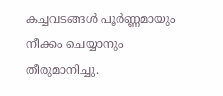കച്ചവടങ്ങള്‍ പൂര്‍ണ്ണമായും നീക്കം ചെയ്യാനും തീരുമാനിച്ചു.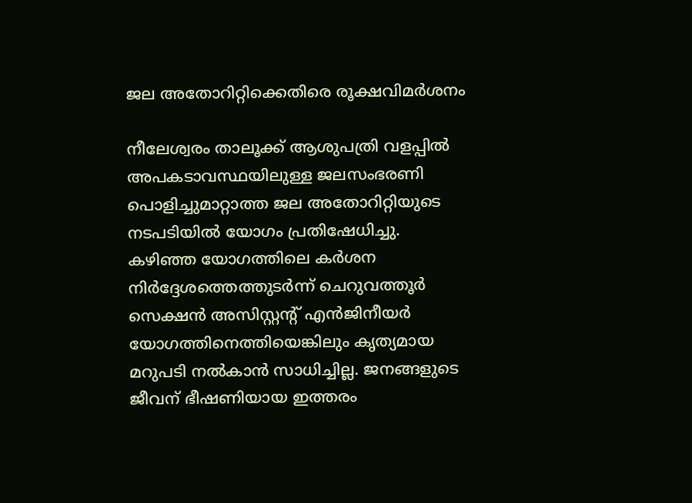ജല അതോറിറ്റിക്കെതിരെ രൂക്ഷവിമര്‍ശനം

നീലേശ്വരം താലൂക്ക് ആശുപത്രി വളപ്പില്‍ അപകടാവസ്ഥയിലുള്ള ജലസംഭരണി പൊളിച്ചുമാറ്റാത്ത ജല അതോറിറ്റിയുടെ നടപടിയില്‍ യോഗം പ്രതിഷേധിച്ചു. കഴിഞ്ഞ യോഗത്തിലെ കര്‍ശന നിര്‍ദ്ദേശത്തെത്തുടര്‍ന്ന് ചെറുവത്തൂര്‍ സെക്ഷന്‍ അസിസ്റ്റന്റ് എന്‍ജിനീയര്‍ യോഗത്തിനെത്തിയെങ്കിലും കൃത്യമായ മറുപടി നല്‍കാന്‍ സാധിച്ചില്ല. ജനങ്ങളുടെ ജീവന് ഭീഷണിയായ ഇത്തരം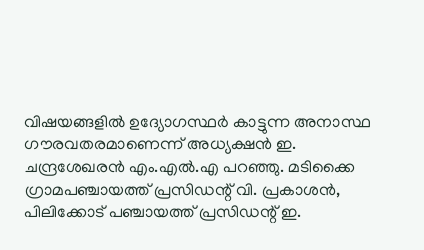വിഷയങ്ങളില്‍ ഉദ്യോഗസ്ഥര്‍ കാട്ടുന്ന അനാസ്ഥ ഗൗരവതരമാണെന്ന് അധ്യക്ഷന്‍ ഇ. ചന്ദ്രശേഖരന്‍ എം.എല്‍.എ പറഞ്ഞു. മടിക്കൈ ഗ്രാമപഞ്ചായത്ത് പ്രസിഡന്റ് വി. പ്രകാശന്‍, പിലിക്കോട് പഞ്ചായത്ത് പ്രസിഡന്റ് ഇ.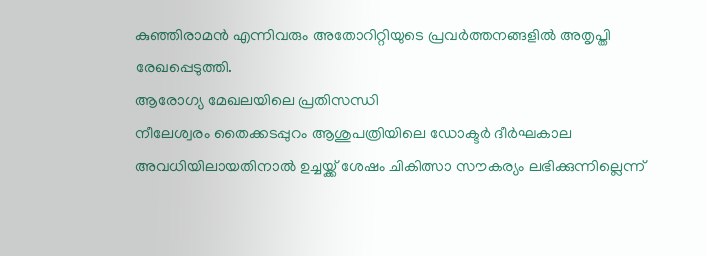കുഞ്ഞിരാമന്‍ എന്നിവരും അതോറിറ്റിയുടെ പ്രവര്‍ത്തനങ്ങളില്‍ അതൃപ്തി രേഖപ്പെടുത്തി.
ആരോഗ്യ മേഖലയിലെ പ്രതിസന്ധി
നീലേശ്വരം തൈക്കടപ്പുറം ആശുപത്രിയിലെ ഡോക്ടര്‍ ദീര്‍ഘകാല അവധിയിലായതിനാല്‍ ഉച്ചയ്ക്ക് ശേഷം ചികിത്സാ സൗകര്യം ലഭിക്കുന്നില്ലെന്ന്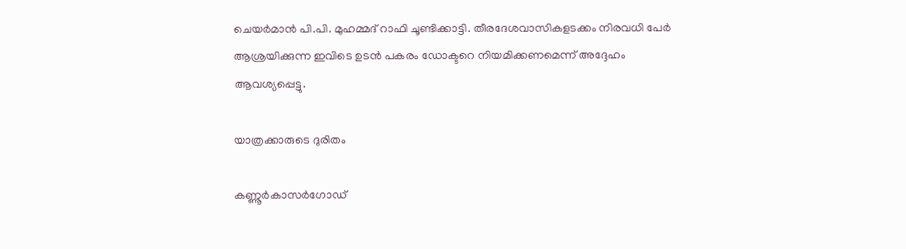ചെയര്‍മാന്‍ പി.പി. മുഹമ്മദ് റാഫി ചൂണ്ടിക്കാട്ടി. തീരദേശവാസികളടക്കം നിരവധി പേര്‍ ആശ്രയിക്കുന്ന ഇവിടെ ഉടന്‍ പകരം ഡോക്ടറെ നിയമിക്കണമെന്ന് അദ്ദേഹം ആവശ്യപ്പെട്ടു.

യാത്രക്കാരുടെ ദുരിതം

കണ്ണൂര്‍കാസര്‍ഗോഡ്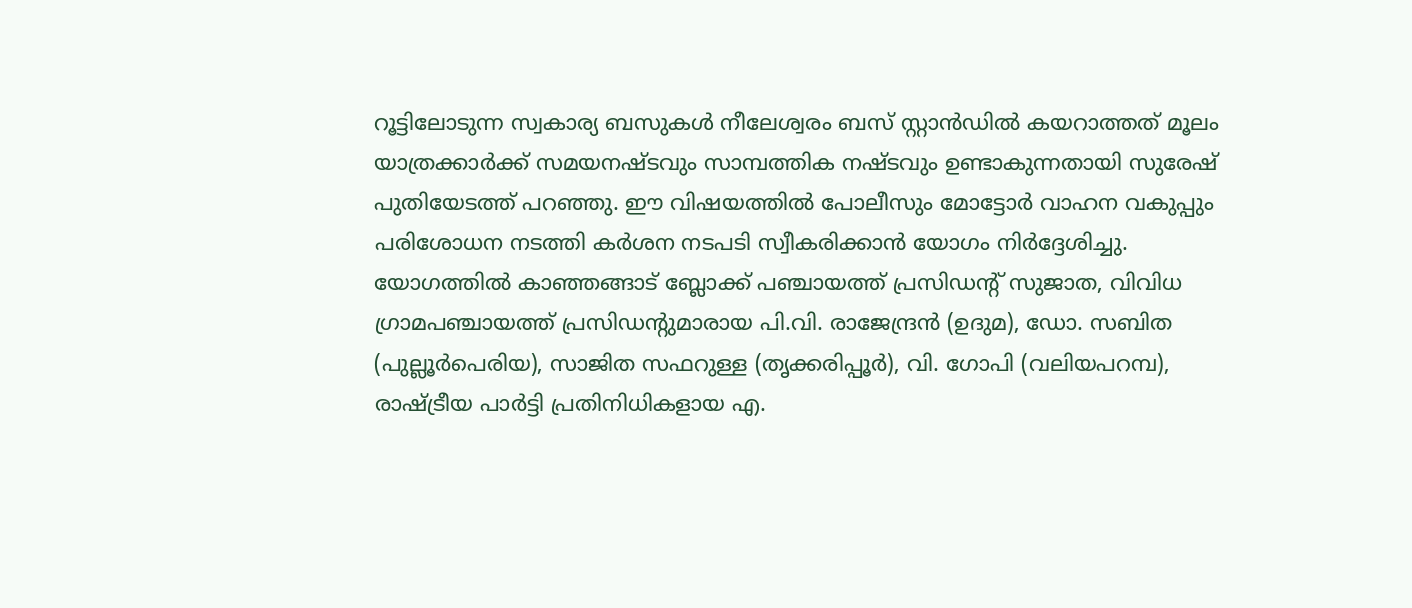റൂട്ടിലോടുന്ന സ്വകാര്യ ബസുകള്‍ നീലേശ്വരം ബസ് സ്റ്റാന്‍ഡില്‍ കയറാത്തത് മൂലം യാത്രക്കാര്‍ക്ക് സമയനഷ്ടവും സാമ്പത്തിക നഷ്ടവും ഉണ്ടാകുന്നതായി സുരേഷ് പുതിയേടത്ത് പറഞ്ഞു. ഈ വിഷയത്തില്‍ പോലീസും മോട്ടോര്‍ വാഹന വകുപ്പും പരിശോധന നടത്തി കര്‍ശന നടപടി സ്വീകരിക്കാന്‍ യോഗം നിര്‍ദ്ദേശിച്ചു.
യോഗത്തില്‍ കാഞ്ഞങ്ങാട് ബ്ലോക്ക് പഞ്ചായത്ത് പ്രസിഡന്റ് സുജാത, വിവിധ ഗ്രാമപഞ്ചായത്ത് പ്രസിഡന്റുമാരായ പി.വി. രാജേന്ദ്രന്‍ (ഉദുമ), ഡോ. സബിത (പുല്ലൂര്‍പെരിയ), സാജിത സഫറുള്ള (തൃക്കരിപ്പൂര്‍), വി. ഗോപി (വലിയപറമ്പ), രാഷ്ട്രീയ പാര്‍ട്ടി പ്രതിനിധികളായ എ.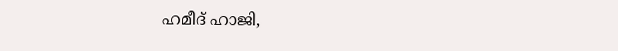ഹമീദ് ഹാജി,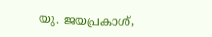യു. ജയപ്രകാശ്,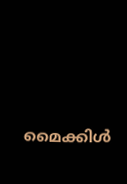മൈക്കിള്‍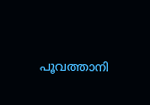പൂവത്താനി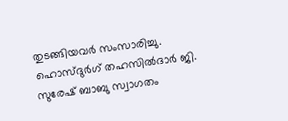തുടങ്ങിയവര്‍ സംസാരിച്ചു. ഹൊസ്ദുര്‍ഗ് തഹസില്‍ദാര്‍ ജി. സുരേഷ് ബാബു സ്വാഗതം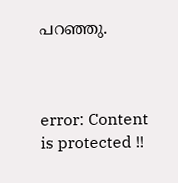പറഞ്ഞു.



error: Content is protected !!